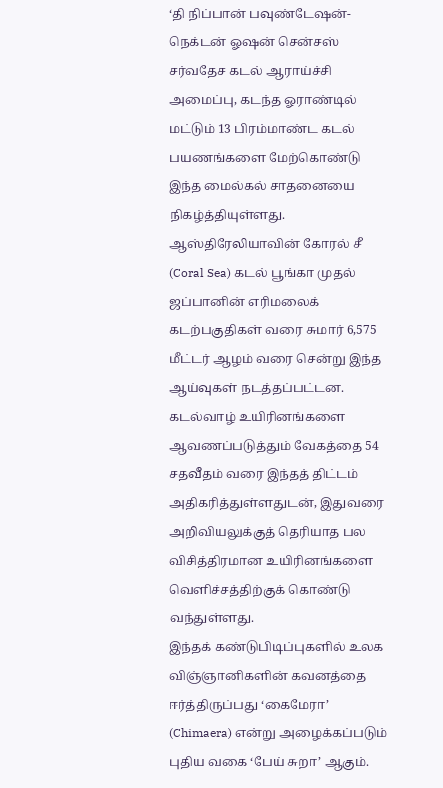‘தி நிப்பான் பவுண்டேஷன்-நெக்டன் ஓஷன் சென்சஸ் சர்வதேச கடல் ஆராய்ச்சி அமைப்பு, கடந்த ஓராண்டில் மட்டும் 13 பிரம்மாண்ட கடல் பயணங்களை மேற்கொண்டு இந்த மைல்கல் சாதனையை நிகழ்த்தியுள்ளது. ஆஸ்திரேலியாவின் கோரல் சீ (Coral Sea) கடல் பூங்கா முதல் ஜப்பானின் எரிமலைக் கடற்பகுதிகள் வரை சுமார் 6,575 மீட்டர் ஆழம் வரை சென்று இந்த ஆய்வுகள் நடத்தப்பட்டன. கடல்வாழ் உயிரினங்களை ஆவணப்படுத்தும் வேகத்தை 54 சதவீதம் வரை இந்தத் திட்டம் அதிகரித்துள்ளதுடன், இதுவரை அறிவியலுக்குத் தெரியாத பல விசித்திரமான உயிரினங்களை வெளிச்சத்திற்குக் கொண்டு வந்துள்ளது.
இந்தக் கண்டுபிடிப்புகளில் உலக விஞ்ஞானிகளின் கவனத்தை ஈர்த்திருப்பது ‘கைமேரா’ (Chimaera) என்று அழைக்கப்படும் புதிய வகை ‘பேய் சுறா’ ஆகும்.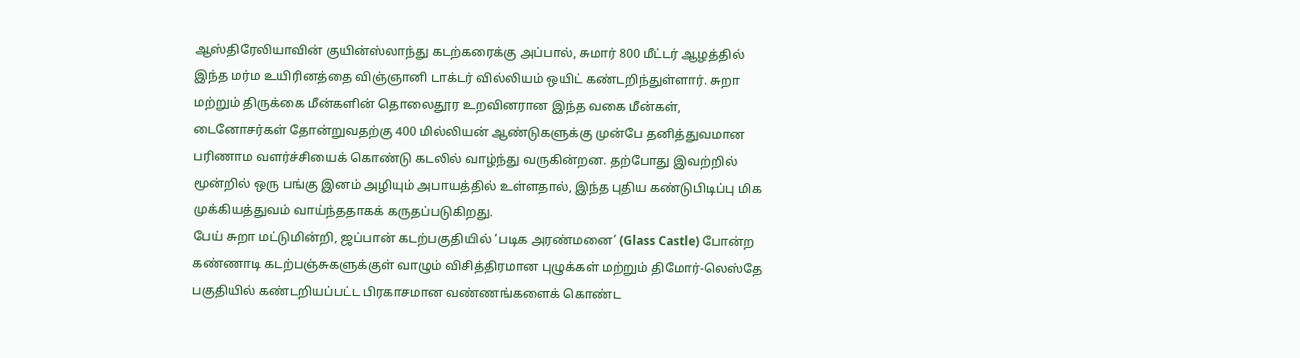ஆஸ்திரேலியாவின் குயின்ஸ்லாந்து கடற்கரைக்கு அப்பால், சுமார் 800 மீட்டர் ஆழத்தில் இந்த மர்ம உயிரினத்தை விஞ்ஞானி டாக்டர் வில்லியம் ஒயிட் கண்டறிந்துள்ளார். சுறா மற்றும் திருக்கை மீன்களின் தொலைதூர உறவினரான இந்த வகை மீன்கள், டைனோசர்கள் தோன்றுவதற்கு 400 மில்லியன் ஆண்டுகளுக்கு முன்பே தனித்துவமான பரிணாம வளர்ச்சியைக் கொண்டு கடலில் வாழ்ந்து வருகின்றன. தற்போது இவற்றில் மூன்றில் ஒரு பங்கு இனம் அழியும் அபாயத்தில் உள்ளதால், இந்த புதிய கண்டுபிடிப்பு மிக முக்கியத்துவம் வாய்ந்ததாகக் கருதப்படுகிறது.
பேய் சுறா மட்டுமின்றி, ஜப்பான் கடற்பகுதியில் ‘படிக அரண்மனை’ (Glass Castle) போன்ற கண்ணாடி கடற்பஞ்சுகளுக்குள் வாழும் விசித்திரமான புழுக்கள் மற்றும் திமோர்-லெஸ்தே பகுதியில் கண்டறியப்பட்ட பிரகாசமான வண்ணங்களைக் கொண்ட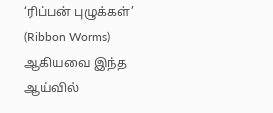‘ரிப்பன் புழுக்கள்’ (Ribbon Worms) ஆகியவை இந்த ஆய்வில்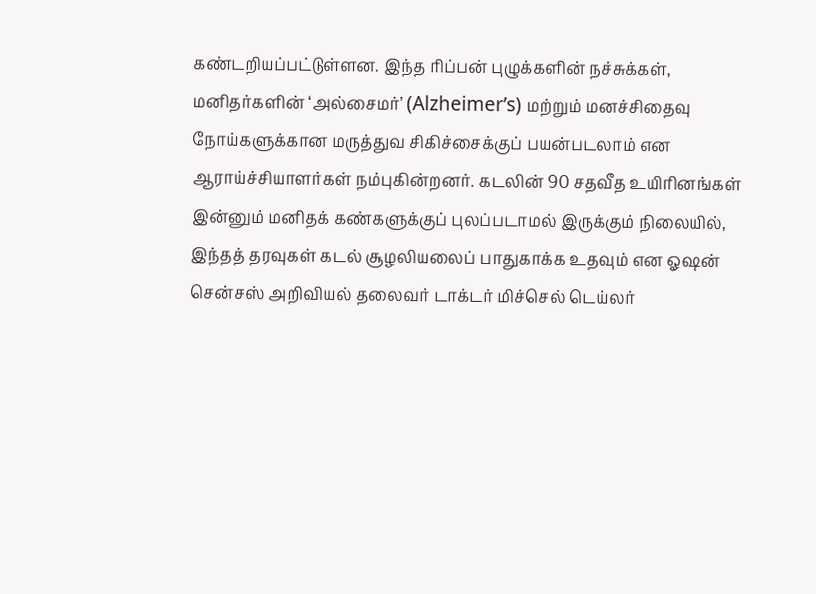கண்டறியப்பட்டுள்ளன. இந்த ரிப்பன் புழுக்களின் நச்சுக்கள், மனிதர்களின் ‘அல்சைமர்’ (Alzheimer’s) மற்றும் மனச்சிதைவு நோய்களுக்கான மருத்துவ சிகிச்சைக்குப் பயன்படலாம் என ஆராய்ச்சியாளர்கள் நம்புகின்றனர். கடலின் 90 சதவீத உயிரினங்கள் இன்னும் மனிதக் கண்களுக்குப் புலப்படாமல் இருக்கும் நிலையில், இந்தத் தரவுகள் கடல் சூழலியலைப் பாதுகாக்க உதவும் என ஓஷன் சென்சஸ் அறிவியல் தலைவர் டாக்டர் மிச்செல் டெய்லர்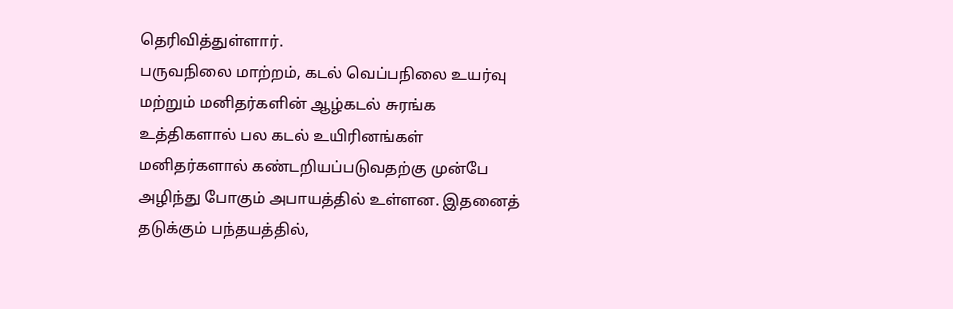தெரிவித்துள்ளார்.
பருவநிலை மாற்றம், கடல் வெப்பநிலை உயர்வு மற்றும் மனிதர்களின் ஆழ்கடல் சுரங்க உத்திகளால் பல கடல் உயிரினங்கள் மனிதர்களால் கண்டறியப்படுவதற்கு முன்பே அழிந்து போகும் அபாயத்தில் உள்ளன. இதனைத் தடுக்கும் பந்தயத்தில்,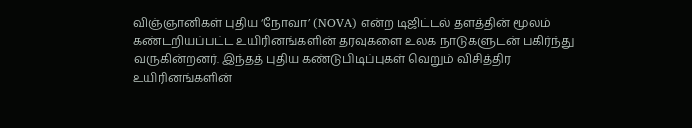விஞ்ஞானிகள் புதிய ‘நோவா’ (NOVA) என்ற டிஜிட்டல் தளத்தின் மூலம் கண்டறியப்பட்ட உயிரினங்களின் தரவுகளை உலக நாடுகளுடன் பகிர்ந்து வருகின்றனர். இந்தத் புதிய கண்டுபிடிப்புகள் வெறும் விசித்திர உயிரினங்களின்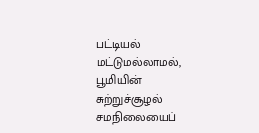பட்டியல் மட்டுமல்லாமல், பூமியின் சுற்றுச்சூழல் சமநிலையைப்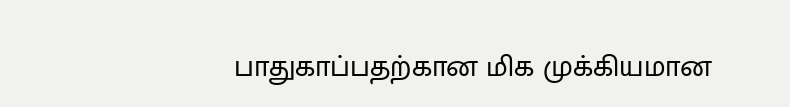பாதுகாப்பதற்கான மிக முக்கியமான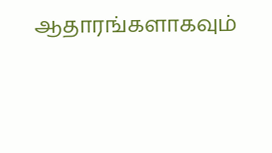ஆதாரங்களாகவும்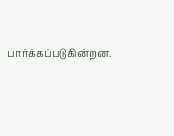பார்க்கப்படுகின்றன.